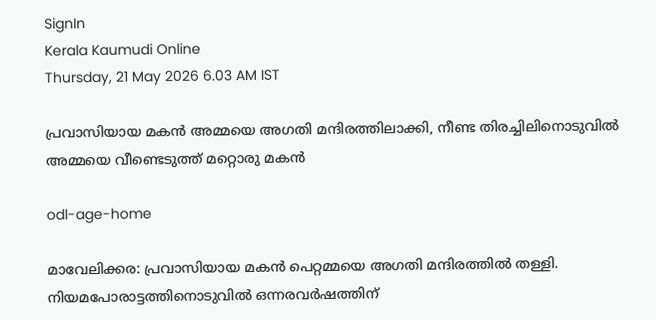SignIn
Kerala Kaumudi Online
Thursday, 21 May 2026 6.03 AM IST

പ്രവാസിയായ മകൻ അമ്മയെ അഗതി മന്ദിരത്തിലാക്കി, നീണ്ട തിരച്ചിലിനൊടുവിൽ അമ്മയെ വീണ്ടെടുത്ത് മറ്റൊരു മകൻ

odl-age-home

മാവേലിക്കര: പ്രവാസിയായ മകൻ പെറ്റമ്മയെ അഗതി മന്ദിരത്തിൽ തള്ളി. നിയമപോരാട്ടത്തിനൊടുവിൽ ഒന്നരവർഷത്തിന്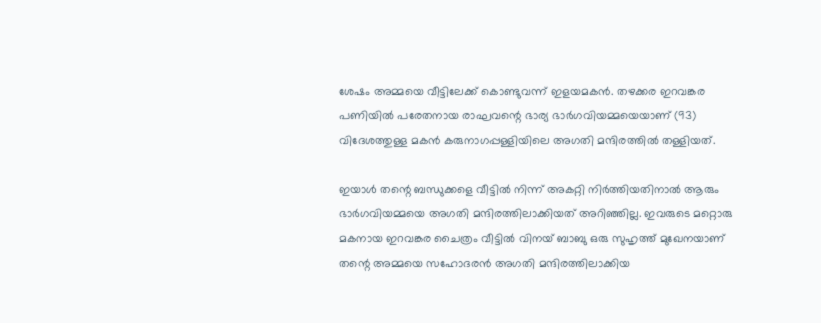ശേഷം അമ്മയെ വീട്ടിലേക്ക് കൊണ്ടുവന്ന് ഇളയമകൻ. തഴക്കര ഇറവങ്കര പണിയിൽ പരേതനായ രാഘവന്റെ ഭാര്യ ഭാർഗവിയമ്മയെയാണ് (93) വിദേശത്തുള്ള മകൻ കരുനാഗപ്പള്ളിയിലെ അഗതി മന്ദിരത്തിൽ തള്ളിയത്.

ഇയാൾ തന്റെ ബന്ധുക്കളെ വീട്ടിൽ നിന്ന് അകറ്റി നിർത്തിയതിനാൽ ആരും ഭാർഗവിയമ്മയെ അഗതി മന്ദിരത്തിലാക്കിയത് അറിഞ്ഞില്ല. ഇവരുടെ മറ്റൊരു മകനായ ഇറവങ്കര ചൈത്രം വീട്ടിൽ വിനയ് ബാബു ഒരു സുഹൃത്ത് മുഖേനയാണ് തന്റെ അമ്മയെ സഹോദരൻ അഗതി മന്ദിരത്തിലാക്കിയ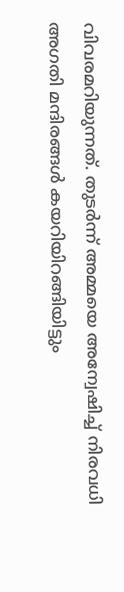വിവരമറിയുന്നത്. തുടർന്ന് അമ്മയെ അന്വേഷിച്ച് നിരവധി അഗതി മന്ദിരങ്ങൾ കയറിയിറങ്ങിയിട്ടും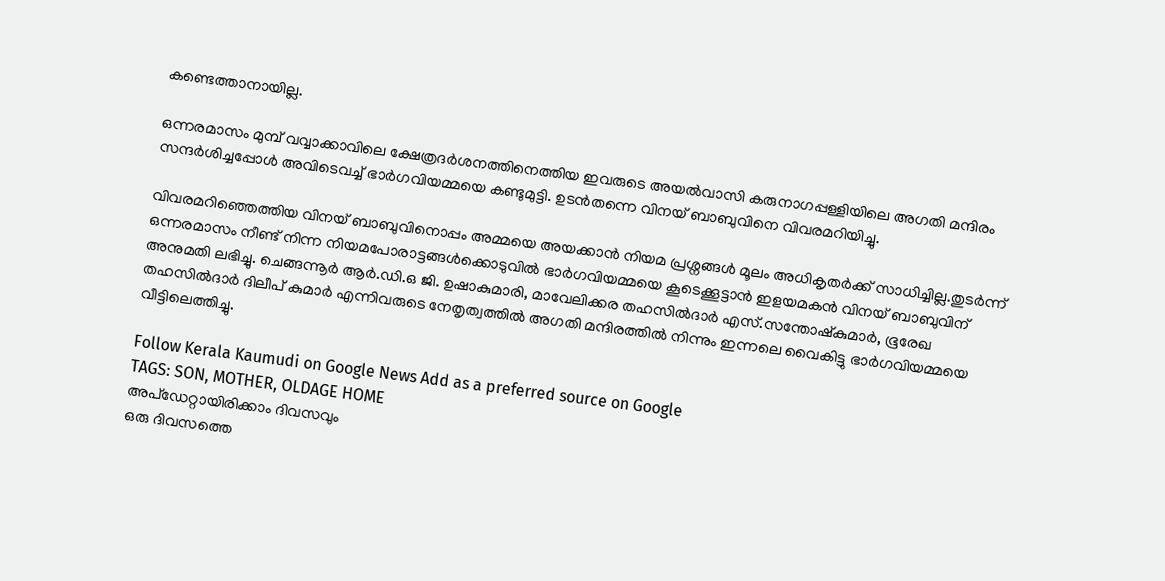കണ്ടെത്താനായില്ല.

ഒന്നരമാസം മുമ്പ് വവ്വാക്കാവിലെ ക്ഷേത്രദർശനത്തിനെത്തിയ ഇവരുടെ അയൽവാസി കരുനാഗപ്പള്ളിയിലെ അഗതി മന്ദിരം സന്ദർശിച്ചപ്പോൾ അവിടെവച്ച് ഭാർഗവിയമ്മയെ കണ്ടുമുട്ടി. ഉടൻതന്നെ വിനയ് ബാബുവിനെ വിവരമറിയിച്ചു.

വിവരമറിഞ്ഞെത്തിയ വിനയ് ബാബുവിനൊപ്പം അമ്മയെ അയക്കാൻ നിയമ പ്രശ്നങ്ങൾ മൂലം അധികൃതർക്ക് സാധിച്ചില്ല.തുടർന്ന് ഒന്നരമാസം നീണ്ട് നിന്ന നിയമപോരാട്ടങ്ങൾക്കൊടുവിൽ ഭാർഗവിയമ്മയെ കൂടെക്കൂട്ടാൻ ഇളയമകൻ വിനയ് ബാബുവിന് അനുമതി ലഭിച്ചു. ചെങ്ങന്നൂർ ആർ.ഡി.ഒ ജി. ഉഷാകുമാരി, മാവേലിക്കര തഹസിൽദാർ എസ്.സന്തോഷ്‌കുമാർ, ഭൂരേഖ തഹസിൽദാർ ദിലീപ് കുമാർ എന്നിവരുടെ നേതൃത്വത്തിൽ അഗതി മന്ദിരത്തിൽ നിന്നും ഇന്നലെ വൈകിട്ടു ഭാർഗവിയമ്മയെ വീട്ടിലെത്തിച്ചു.

Follow Kerala Kaumudi on Google News Add as a preferred source on Google
TAGS: SON, MOTHER, OLDAGE HOME
അപ്ഡേറ്റായിരിക്കാം ദിവസവും
ഒരു ദിവസത്തെ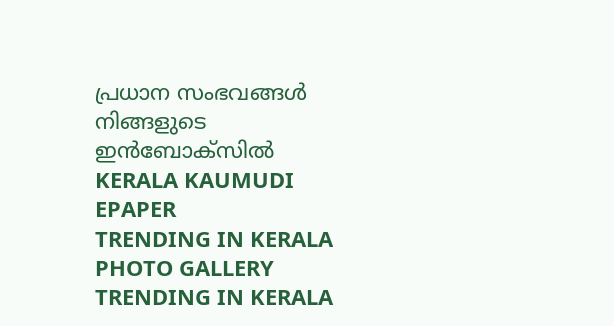പ്രധാന സംഭവങ്ങൾ നിങ്ങളുടെ ഇൻബോക്സിൽ
KERALA KAUMUDI EPAPER
TRENDING IN KERALA
PHOTO GALLERY
TRENDING IN KERALA